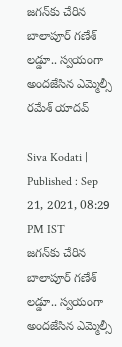జగన్‌కు చేరిన బాలాపూర్ గణేశ్ లడ్డూ.. స్వయంగా అందజేసిన ఎమ్మెల్సీ రమేశ్ యాదవ్

Siva Kodati |
Published : Sep 21, 2021, 08:29 PM IST
జగన్‌కు చేరిన బాలాపూర్ గణేశ్ లడ్డూ.. స్వయంగా అందజేసిన ఎమ్మెల్సీ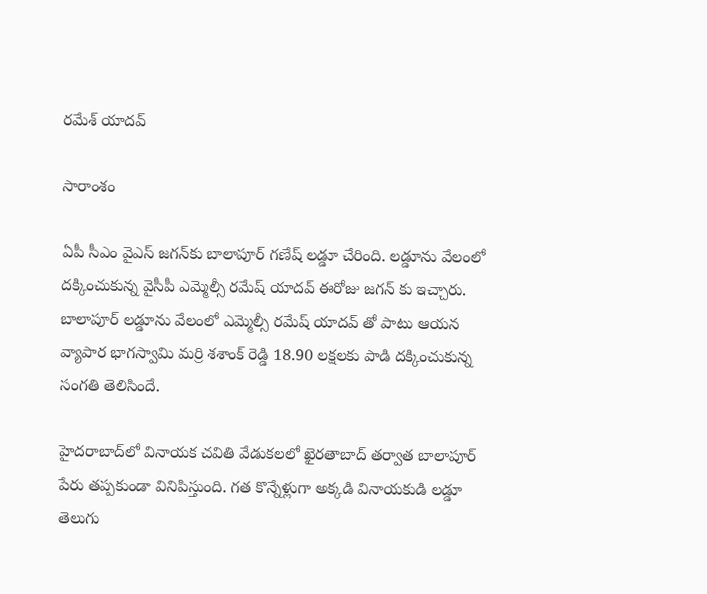రమేశ్ యాదవ్

సారాంశం

ఏపీ సీఎం వైఎస్ జగన్‌కు బాలాపూర్ గణేష్ లడ్డూ చేరింది. లడ్డూను వేలంలో దక్కించుకున్న వైసీపీ ఎమ్మెల్సీ రమేష్ యాదవ్ ఈరోజు జగన్ కు ఇచ్చారు. బాలాపూర్ లడ్డూను వేలంలో ఎమ్మెల్సీ రమేష్ యాదవ్ తో పాటు ఆయన వ్యాపార భాగస్వామి మర్రి శశాంక్ రెడ్డి 18.90 లక్షలకు పాడి దక్కించుకున్న సంగతి తెలిసిందే.

హైదరాబాద్‌లో వినాయక చవితి వేడుకలలో ఖైరతాబాద్ తర్వాత బాలాపూర్ పేరు తప్పకుండా వినిపిస్తుంది. గత కొన్నేళ్లుగా అక్కడి వినాయకుడి లడ్డూ తెలుగు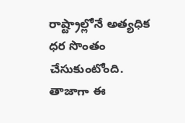రాష్ట్రాల్లోనే అత్యధిక ధర సొంతం చేసుకుంటోంది. తాజాగా ఈ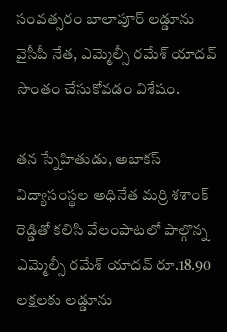సంవత్సరం బాలాపూర్ లడ్డూను వైసీపీ నేత, ఎమ్మెల్సీ రమేశ్ యాదవ్ సొంతం చేసుకోవడం విశేషం.

తన స్నేహితుడు, అబాకస్ విద్యాసంస్థల అధినేత మర్రి శశాంక్ రెడ్డితో కలిసి వేలంపాటలో పాల్గొన్న ఎమ్మెల్సీ రమేశ్ యాదవ్ రూ.18.90 లక్షలకు లడ్డూను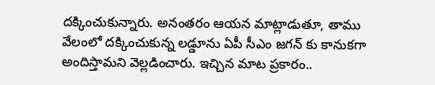దక్కించుకున్నారు. అనంతరం ఆయన మాట్లాడుతూ, తాము వేలంలో దక్కించుకున్న లడ్డూను ఏపీ సీఎం జగన్ కు కానుకగా అందిస్తామని వెల్లడించారు. ఇచ్చిన మాట ప్రకారం..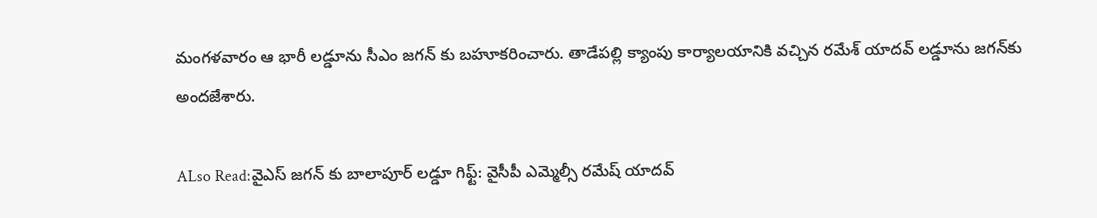మంగళవారం ఆ భారీ లడ్డూను సీఎం జగన్ కు బహూకరించారు. తాడేపల్లి క్యాంపు కార్యాలయానికి వచ్చిన రమేశ్ యాదవ్ లడ్డూను జగన్‌కు అందజేశారు.

ALso Read:వైఎస్ జగన్ కు బాలాపూర్ లడ్డూ గిఫ్ట్: వైసీపీ ఎమ్మెల్సీ రమేష్ యాదవ్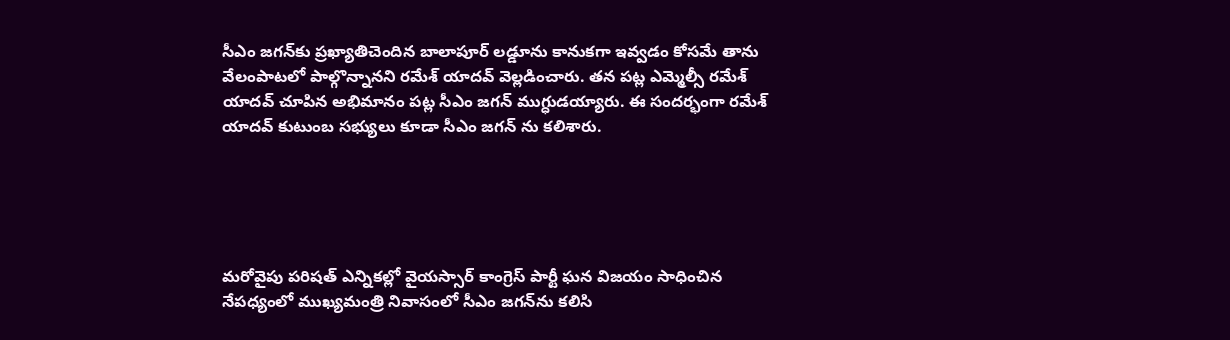సీఎం జగన్‌కు ప్రఖ్యాతిచెందిన బాలాపూర్ లడ్డూను కానుకగా ఇవ్వడం కోసమే తాను వేలంపాటలో పాల్గొన్నానని రమేశ్ యాదవ్ వెల్లడించారు. తన పట్ల ఎమ్మెల్సీ రమేశ్ యాదవ్ చూపిన అభిమానం పట్ల సీఎం జగన్ ముగ్ధుడయ్యారు. ఈ సందర్భంగా రమేశ్ యాదవ్ కుటుంబ సభ్యులు కూడా సీఎం జగన్ ను కలిశారు.





మరోవైపు పరిషత్ ఎన్నికల్లో వైయస్సార్ కాంగ్రెస్ పార్టీ ఘన విజయం సాధించిన నేపధ్యంలో ముఖ్యమంత్రి నివాసంలో సీఎం జగన్‌ను కలిసి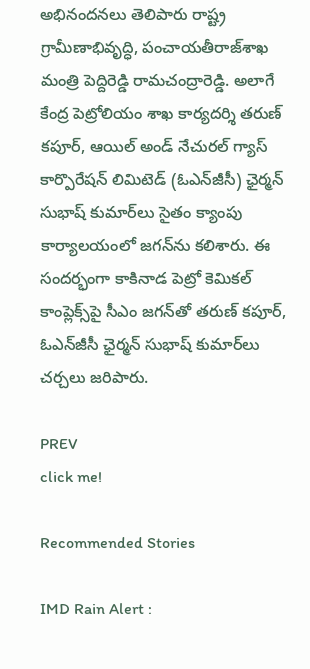అభినందనలు తెలిపారు రాష్ట్ర గ్రామీణాభివృద్ధి, పంచాయతీరాజ్‌శాఖ మంత్రి పెద్దిరెడ్డి రామచంద్రారెడ్డి. అలాగే కేంద్ర పెట్రోలియం శాఖ కార్యదర్శి తరుణ్‌ కపూర్, ఆయిల్‌ అండ్‌ నేచురల్‌ గ్యాస్‌ కార్పొరేషన్‌ లిమిటెడ్‌ (ఓఎన్‌జీసీ) ఛైర్మన్‌ సుభాష్‌ కుమార్‌లు సైతం క్యాంపు కార్యాలయంలో జగన్‌ను కలిశారు. ఈ సందర్భంగా కాకినాడ పెట్రో కెమికల్‌ కాంప్లెక్స్‌‌పై సీఎం జగన్‌తో తరుణ్‌ కపూర్, ఓఎన్‌జీసీ ఛైర్మన్‌ సుభాష్‌ కుమార్‌లు చర్చలు జరిపారు.

PREV
click me!

Recommended Stories

IMD Rain Alert :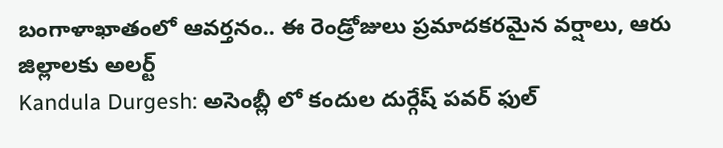బంగాళాఖాతంలో ఆవర్తనం.. ఈ రెండ్రోజులు ప్రమాదకరమైన వర్షాలు, ఆరు జిల్లాలకు అలర్ట్
Kandula Durgesh: అసెంబ్లీ లో కందుల దుర్గేష్ పవర్ ఫుల్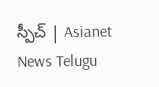స్పీచ్ | Asianet News Telugu